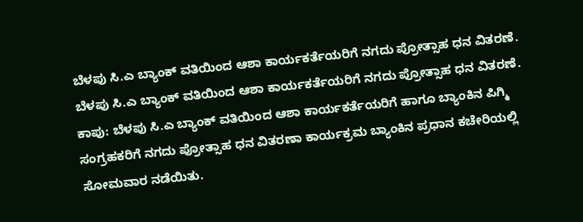ಬೆಳಪು ಸಿ.ಎ ಬ್ಯಾಂಕ್ ವತಿಯಿಂದ ಆಶಾ ಕಾರ್ಯಕರ್ತೆಯರಿಗೆ ನಗದು ಪ್ರೋತ್ಸಾಹ ಧನ ವಿತರಣೆ.
ಬೆಳಪು ಸಿ.ಎ ಬ್ಯಾಂಕ್ ವತಿಯಿಂದ ಆಶಾ ಕಾರ್ಯಕರ್ತೆಯರಿಗೆ ನಗದು ಪ್ರೋತ್ಸಾಹ ಧನ ವಿತರಣೆ.
ಕಾಪು: ಬೆಳಪು ಸಿ.ಎ ಬ್ಯಾಂಕ್ ವತಿಯಿಂದ ಆಶಾ ಕಾರ್ಯಕರ್ತೆಯರಿಗೆ ಹಾಗೂ ಬ್ಯಾಂಕಿನ ಪಿಗ್ಮಿ ಸಂಗ್ರಹಕರಿಗೆ ನಗದು ಪ್ರೋತ್ಸಾಹ ಧನ ವಿತರಣಾ ಕಾರ್ಯಕ್ರಮ ಬ್ಯಾಂಕಿನ ಪ್ರಧಾನ ಕಚೇರಿಯಲ್ಲಿ ಸೋಮವಾರ ನಡೆಯಿತು.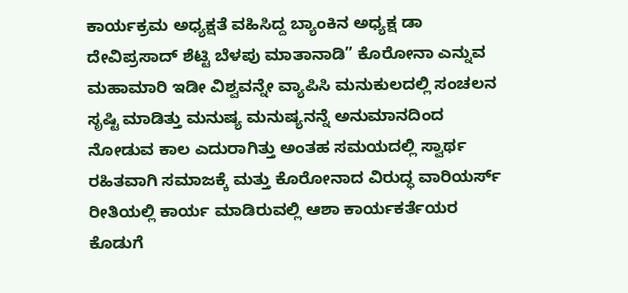ಕಾರ್ಯಕ್ರಮ ಅಧ್ಯಕ್ಷತೆ ವಹಿಸಿದ್ದ ಬ್ಯಾಂಕಿನ ಅಧ್ಯಕ್ಷ ಡಾ ದೇವಿಪ್ರಸಾದ್ ಶೆಟ್ಟಿ ಬೆಳಪು ಮಾತಾನಾಡಿ” ಕೊರೋನಾ ಎನ್ನುವ ಮಹಾಮಾರಿ ಇಡೀ ವಿಶ್ವವನ್ನೇ ವ್ಯಾಪಿಸಿ ಮನುಕುಲದಲ್ಲಿ ಸಂಚಲನ ಸೃಷ್ಟಿ ಮಾಡಿತ್ತು ಮನುಷ್ಯ ಮನುಷ್ಯನನ್ನೆ ಅನುಮಾನದಿಂದ ನೋಡುವ ಕಾಲ ಎದುರಾಗಿತ್ತು ಅಂತಹ ಸಮಯದಲ್ಲಿ ಸ್ವಾರ್ಥ ರಹಿತವಾಗಿ ಸಮಾಜಕ್ಕೆ ಮತ್ತು ಕೊರೋನಾದ ವಿರುದ್ಧ ವಾರಿಯರ್ಸ್ ರೀತಿಯಲ್ಲಿ ಕಾರ್ಯ ಮಾಡಿರುವಲ್ಲಿ ಆಶಾ ಕಾರ್ಯಕರ್ತೆಯರ ಕೊಡುಗೆ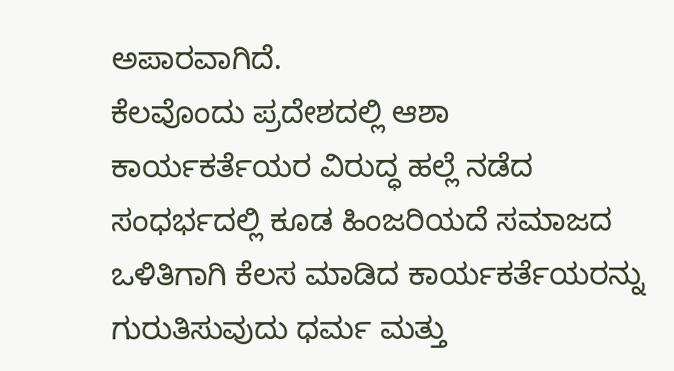ಅಪಾರವಾಗಿದೆ.
ಕೆಲವೊಂದು ಪ್ರದೇಶದಲ್ಲಿ ಆಶಾ ಕಾರ್ಯಕರ್ತೆಯರ ವಿರುದ್ಧ ಹಲ್ಲೆ ನಡೆದ ಸಂಧರ್ಭದಲ್ಲಿ ಕೂಡ ಹಿಂಜರಿಯದೆ ಸಮಾಜದ ಒಳಿತಿಗಾಗಿ ಕೆಲಸ ಮಾಡಿದ ಕಾರ್ಯಕರ್ತೆಯರನ್ನು ಗುರುತಿಸುವುದು ಧರ್ಮ ಮತ್ತು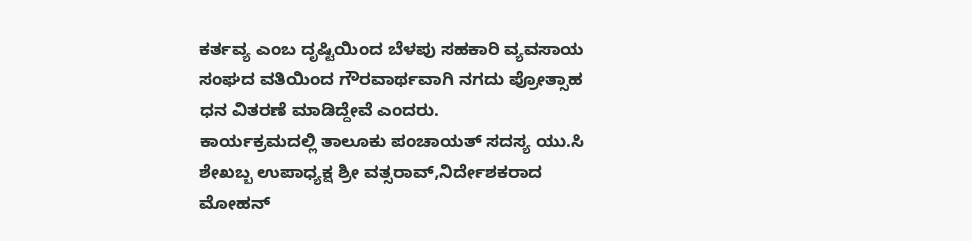ಕರ್ತವ್ಯ ಎಂಬ ದೃಷ್ಟಿಯಿಂದ ಬೆಳಪು ಸಹಕಾರಿ ವ್ಯವಸಾಯ ಸಂಘದ ವತಿಯಿಂದ ಗೌರವಾರ್ಥವಾಗಿ ನಗದು ಪ್ರೋತ್ಸಾಹ ಧನ ವಿತರಣೆ ಮಾಡಿದ್ದೇವೆ ಎಂದರು.
ಕಾರ್ಯಕ್ರಮದಲ್ಲಿ ತಾಲೂಕು ಪಂಚಾಯತ್ ಸದಸ್ಯ ಯು.ಸಿ ಶೇಖಬ್ಬ ಉಪಾಧ್ಯಕ್ಷ ಶ್ರೀ ವತ್ಸರಾವ್,ನಿರ್ದೇಶಕರಾದ ಮೋಹನ್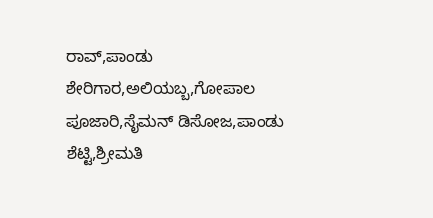ರಾವ್,ಪಾಂಡು ಶೇರಿಗಾರ,ಅಲಿಯಬ್ಬ,ಗೋಪಾಲ ಪೂಜಾರಿ,ಸೈಮನ್ ಡಿಸೋಜ,ಪಾಂಡು ಶೆಟ್ಟಿ,ಶ್ರೀಮತಿ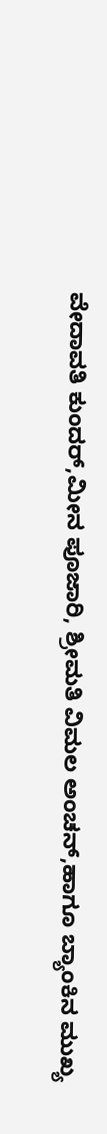ವೇದಾವತಿ ಕುಂದರ್,ಮೀನ ಪೂಜಾರಿ, ಶ್ರೀಮತಿ ವಿಮಲ ಅಂಚನ್,ಹಾಗೂ ಬ್ಯಾಂಕಿನ ಮುಖ್ಯ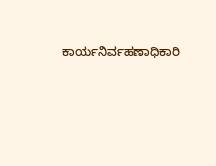ಕಾರ್ಯನಿರ್ವಹಣಾಧಿಕಾರಿ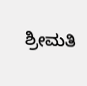ಶ್ರೀಮತಿ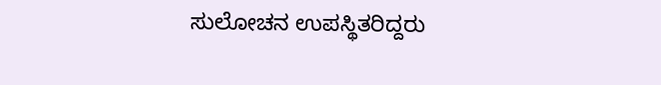ಸುಲೋಚನ ಉಪಸ್ಥಿತರಿದ್ದರು